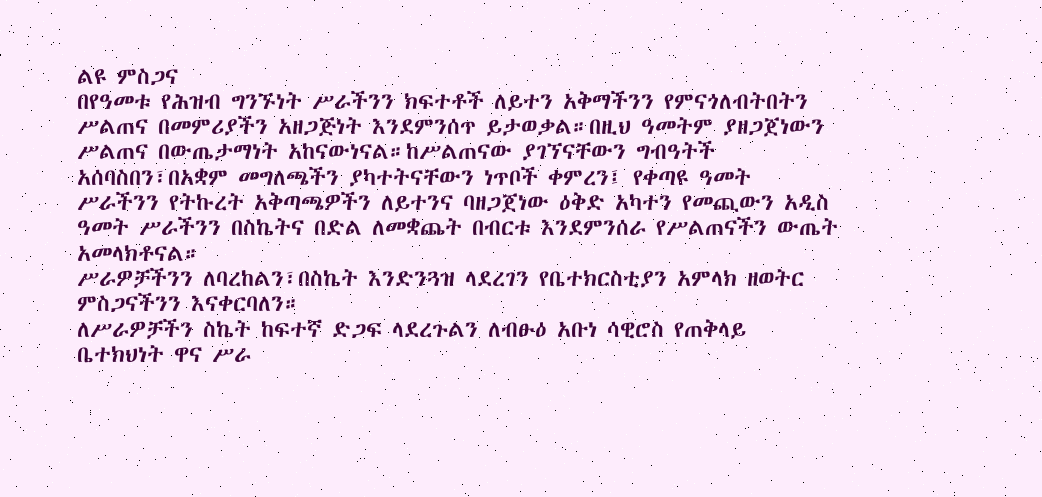ልዩ ምስጋና
በየዓመቱ የሕዝብ ግንኙነት ሥራችንን ክፍተቶች ለይተን አቅማችንን የምናጎለብትበትን ሥልጠና በመምሪያችን አዘጋጅነት እንደምንሰጥ ይታወቃል።በዚህ ዓመትም ያዘጋጀነውን ሥልጠና በውጤታማነት አከናውነናል።ከሥልጠናው ያገኘናቸውን ግብዓትች አሰባስበን፣በአቋም መግለጫችን ያካተትናቸውን ነጥቦች ቀምረን፤ የቀጣዩ ዓመት ሥራችንን የትኩረት አቅጣጫዎችን ለይተንና ባዘጋጀነው ዕቅድ አካተን የመጪውን አዲስ ዓመት ሥራችንን በስኬትና በድል ለመቋጨት በብርቱ እንደምንሰራ የሥልጠናችን ውጤት አመላክቶናል።
ሥራዎቻችንን ለባረከልን፣በስኬት እንድንጓዝ ላደረገን የቤተክርስቲያን አምላክ ዘወትር ምስጋናችንን እናቀርባለን።
ለሥራዎቻችን ስኬት ከፍተኛ ድጋፍ ላደረጉልን ለብፁዕ አቡነ ሳዊሮስ የጠቅላይ ቤተክህነት ዋና ሥራ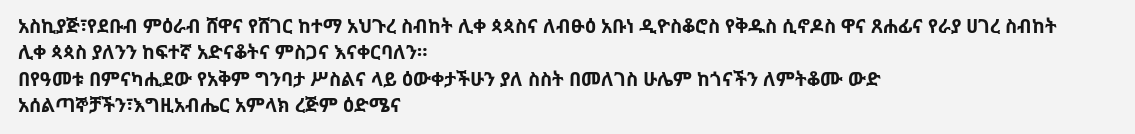አስኪያጅ፣የደቡብ ምዕራብ ሸዋና የሸገር ከተማ አህጉረ ስብከት ሊቀ ጳጳስና ለብፁዕ አቡነ ዲዮስቆሮስ የቅዱስ ሲኖዶስ ዋና ጸሐፊና የራያ ሀገረ ስብከት ሊቀ ጳጳስ ያለንን ከፍተኛ አድናቆትና ምስጋና እናቀርባለን።
በየዓመቱ በምናካሒደው የአቅም ግንባታ ሥስልና ላይ ዕውቀታችሁን ያለ ስስት በመለገስ ሁሌም ከጎናችን ለምትቆሙ ውድ አሰልጣኞቻችን፣እግዚአብሔር አምላክ ረጅም ዕድሜና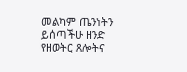መልካም ጤንነትን ይሰጣችሁ ዘንድ የዘወትር ጸሎትና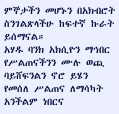ምኞታችን መሆኑን በአክብሮት ስንገልጽላችሁ ከፍተኛ ኩራት ይሰማናል።
አሃዱ ባንክ አክሲዮን ማኅበር የሥልጠናችንን ሙሉ ወጪ ባይሸፍንልን ኖሮ ይሄን የመሰለ ሥልጠና ለማሳካት አንችልም ነበርና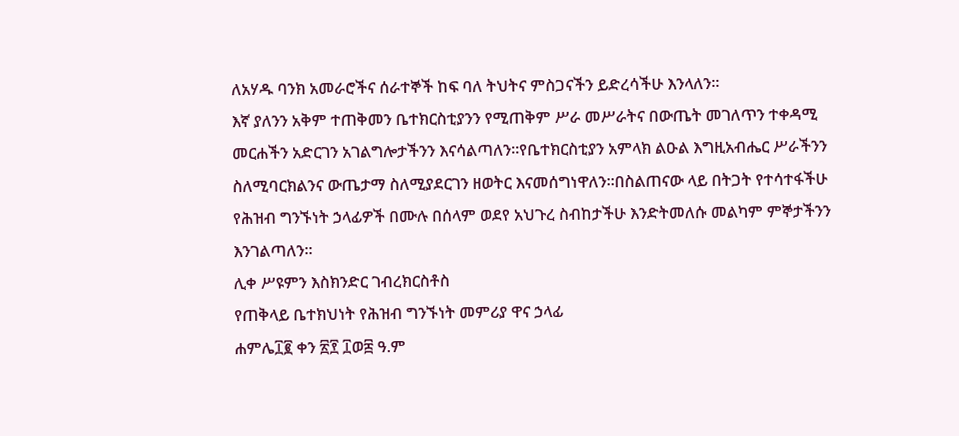ለአሃዱ ባንክ አመራሮችና ሰራተኞች ከፍ ባለ ትህትና ምስጋናችን ይድረሳችሁ እንላለን።
እኛ ያለንን አቅም ተጠቅመን ቤተክርስቲያንን የሚጠቅም ሥራ መሥራትና በውጤት መገለጥን ተቀዳሚ መርሐችን አድርገን አገልግሎታችንን እናሳልጣለን።የቤተክርስቲያን አምላክ ልዑል እግዚአብሔር ሥራችንን ስለሚባርክልንና ውጤታማ ስለሚያደርገን ዘወትር እናመሰግነዋለን።በስልጠናው ላይ በትጋት የተሳተፋችሁ የሕዝብ ግንኙነት ኃላፊዎች በሙሉ በሰላም ወደየ አህጉረ ስብከታችሁ እንድትመለሱ መልካም ምኞታችንን እንገልጣለን።
ሊቀ ሥዩምን እስክንድር ገብረክርስቶስ
የጠቅላይ ቤተክህነት የሕዝብ ግንኙነት መምሪያ ዋና ኃላፊ
ሐምሌ፲፪ ቀን ፳፻ ፲ወ፰ ዓ.ም